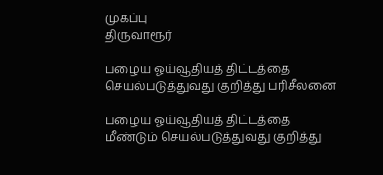முகப்பு
திருவாரூர்

பழைய ஓய்வூதியத் திட்டத்தை செயல்படுத்துவது குறித்து பரிசீலனை

பழைய ஓய்வூதியத் திட்டத்தை மீண்டும் செயல்படுத்துவது குறித்து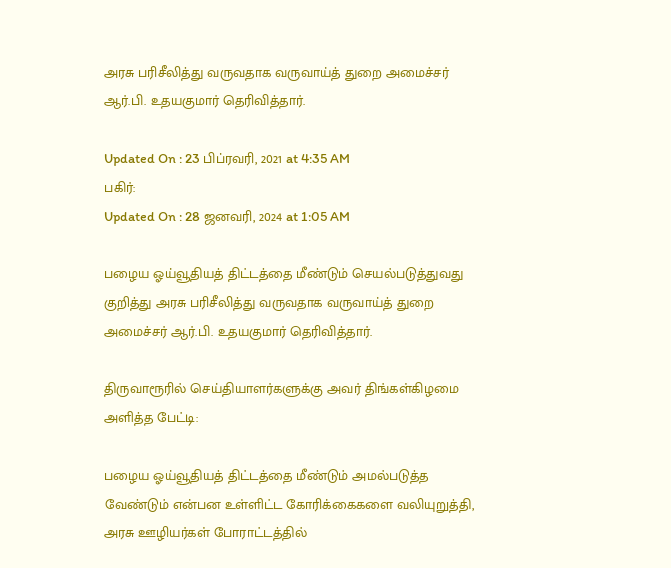அரசு பரிசீலித்து வருவதாக வருவாய்த் துறை அமைச்சர் ஆர்.பி. உதயகுமார் தெரிவித்தார்.

Updated On : 23 பிப்ரவரி, 2021 at 4:35 AM
பகிர்:
Updated On : 28 ஜனவரி, 2024 at 1:05 AM

பழைய ஓய்வூதியத் திட்டத்தை மீண்டும் செயல்படுத்துவது குறித்து அரசு பரிசீலித்து வருவதாக வருவாய்த் துறை அமைச்சர் ஆர்.பி. உதயகுமார் தெரிவித்தார்.

திருவாரூரில் செய்தியாளர்களுக்கு அவர் திங்கள்கிழமை அளித்த பேட்டி:

பழைய ஓய்வூதியத் திட்டத்தை மீண்டும் அமல்படுத்த வேண்டும் என்பன உள்ளிட்ட கோரிக்கைகளை வலியுறுத்தி, அரசு ஊழியர்கள் போராட்டத்தில்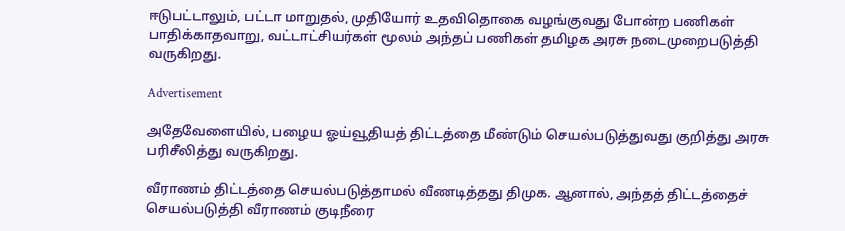ஈடுபட்டாலும், பட்டா மாறுதல், முதியோர் உதவிதொகை வழங்குவது போன்ற பணிகள் பாதிக்காதவாறு, வட்டாட்சியர்கள் மூலம் அந்தப் பணிகள் தமிழக அரசு நடைமுறைபடுத்தி வருகிறது.

Advertisement

அதேவேளையில், பழைய ஓய்வூதியத் திட்டத்தை மீண்டும் செயல்படுத்துவது குறித்து அரசு பரிசீலித்து வருகிறது.

வீராணம் திட்டத்தை செயல்படுத்தாமல் வீணடித்தது திமுக. ஆனால், அந்தத் திட்டத்தைச் செயல்படுத்தி வீராணம் குடிநீரை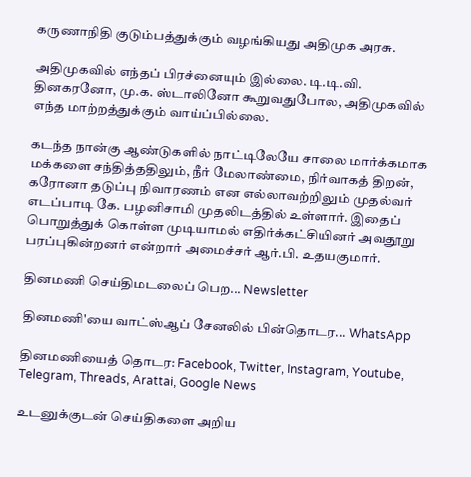கருணாநிதி குடும்பத்துக்கும் வழங்கியது அதிமுக அரசு.

அதிமுகவில் எந்தப் பிரச்னையும் இல்லை. டி.டி.வி. தினகரனோ, மு.க. ஸ்டாலினோ கூறுவதுபோல, அதிமுகவில் எந்த மாற்றத்துக்கும் வாய்ப்பில்லை.

கடந்த நான்கு ஆண்டுகளில் நாட்டிலேயே சாலை மார்க்கமாக மக்களை சந்தித்ததிலும், நீர் மேலாண்மை, நிர்வாகத் திறன், கரோனா தடுப்பு நிவாரணம் என எல்லாவற்றிலும் முதல்வர் எடப்பாடி கே. பழனிசாமி முதலிடத்தில் உள்ளார். இதைப் பொறுத்துக் கொள்ள முடியாமல் எதிர்க்கட்சியினர் அவதூறு பரப்புகின்றனர் என்றார் அமைச்சர் ஆர்.பி. உதயகுமார்.

தினமணி செய்திமடலைப் பெற... Newsletter

தினமணி'யை வாட்ஸ்ஆப் சேனலில் பின்தொடர... WhatsApp

தினமணியைத் தொடர: Facebook, Twitter, Instagram, Youtube, Telegram, Threads, Arattai, Google News

உடனுக்குடன் செய்திகளை அறிய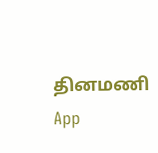தினமணி App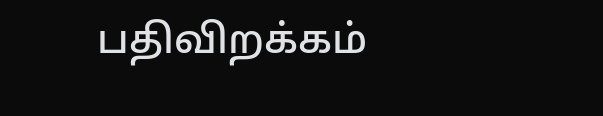பதிவிறக்கம்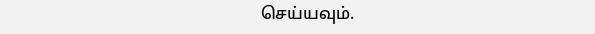செய்யவும்.